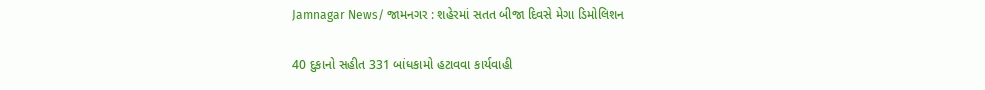Jamnagar News/ જામનગર : શહેરમાં સતત બીજા દિવસે મેગા ડિમોલિશન

40 દુકાનો સહીત 331 બાંધકામો હટાવવા કાર્યવાહી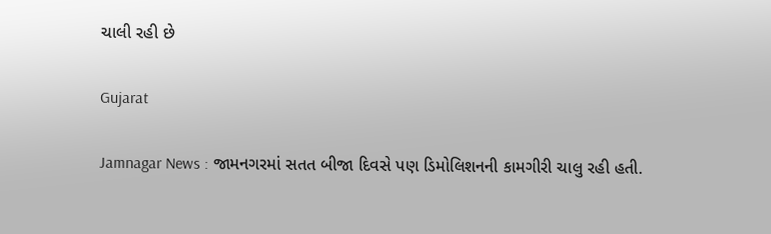ચાલી રહી છે

Gujarat

Jamnagar News : જામનગરમાં સતત બીજા દિવસે પણ ડિમોલિશનની કામગીરી ચાલુ રહી હતી.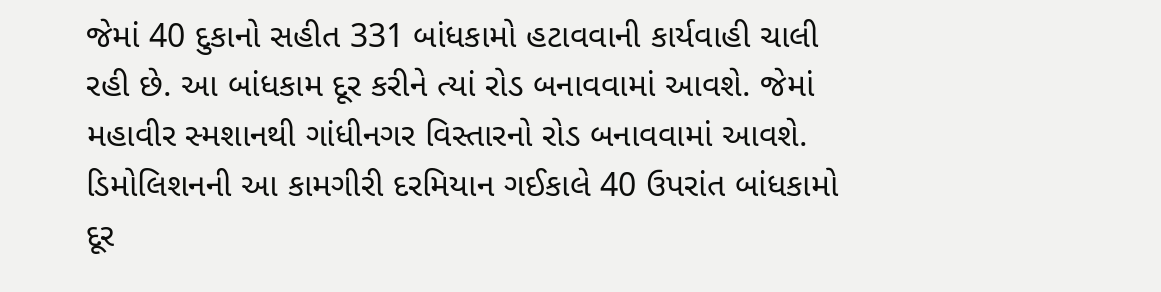જેમાં 40 દુકાનો સહીત 331 બાંધકામો હટાવવાની કાર્યવાહી ચાલી રહી છે. આ બાંધકામ દૂર કરીને ત્યાં રોડ બનાવવામાં આવશે. જેમાં મહાવીર સ્મશાનથી ગાંધીનગર વિસ્તારનો રોડ બનાવવામાં આવશે. ડિમોલિશનની આ કામગીરી દરમિયાન ગઈકાલે 40 ઉપરાંત બાંધકામો દૂર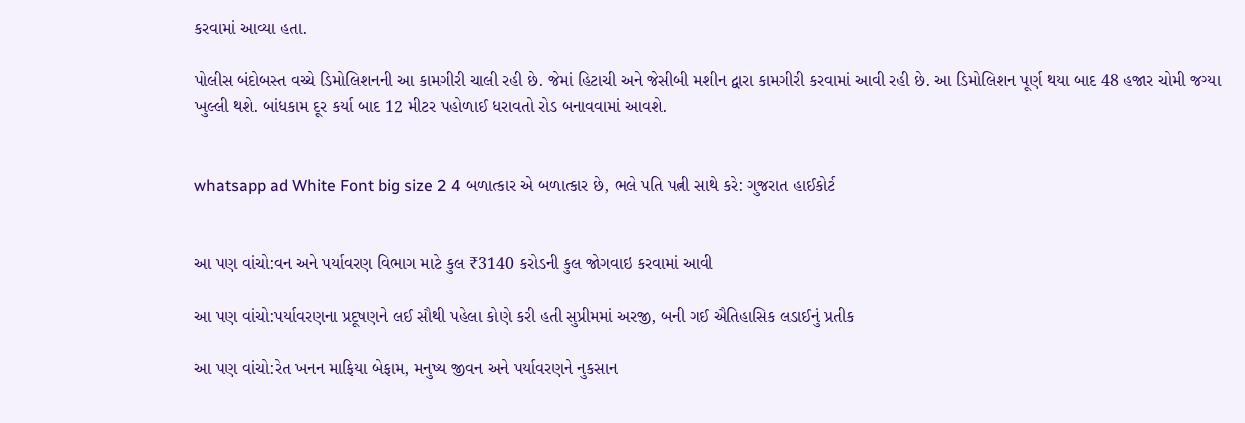કરવામાં આવ્યા હતા.

પોલીસ બંદોબસ્ત વચ્ચે ડિમોલિશનની આ કામગીરી ચાલી રહી છે. જેમાં હિટાચી અને જેસીબી મશીન દ્વારા કામગીરી કરવામાં આવી રહી છે. આ ડિમોલિશન પૂર્ણ થયા બાદ 48 હજાર ચોમી જગ્યા ખુલ્લી થશે. બાંધકામ દૂર કર્યા બાદ 12 મીટર પહોળાઈ ધરાવતો રોડ બનાવવામાં આવશે.


whatsapp ad White Font big size 2 4 બળાત્કાર એ બળાત્કાર છે, ભલે પતિ પત્ની સાથે કરે: ગુજરાત હાઈકોર્ટ


આ પણ વાંચો:વન અને પર્યાવરણ વિભાગ માટે કુલ ₹3140 કરોડની કુલ જોગવાઇ કરવામાં આવી

આ પણ વાંચો:પર્યાવરણના પ્રદૂષણને લઈ સૌથી પહેલા કોણે કરી હતી સુપ્રીમમાં અરજી, બની ગઈ ઐતિહાસિક લડાઈનું પ્રતીક

આ પણ વાંચો:રેત ખનન માફિયા બેફામ, મનુષ્ય જીવન અને પર્યાવરણને નુકસાન